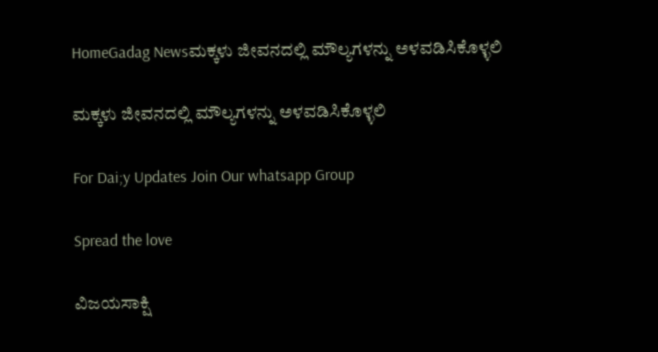HomeGadag Newsಮಕ್ಕಳು ಜೀವನದಲ್ಲಿ ಮೌಲ್ಯಗಳನ್ನು ಅಳವಡಿಸಿಕೊಳ್ಳಲಿ

ಮಕ್ಕಳು ಜೀವನದಲ್ಲಿ ಮೌಲ್ಯಗಳನ್ನು ಅಳವಡಿಸಿಕೊಳ್ಳಲಿ

For Dai;y Updates Join Our whatsapp Group

Spread the love

ವಿಜಯಸಾಕ್ಷಿ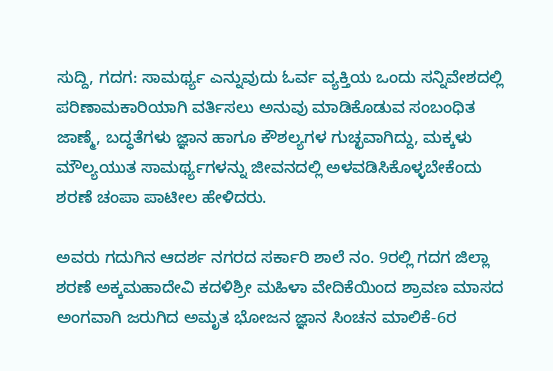ಸುದ್ದಿ, ಗದಗ: ಸಾಮರ್ಥ್ಯ ಎನ್ನುವುದು ಓರ್ವ ವ್ಯಕ್ತಿಯ ಒಂದು ಸನ್ನಿವೇಶದಲ್ಲಿ ಪರಿಣಾಮಕಾರಿಯಾಗಿ ವರ್ತಿಸಲು ಅನುವು ಮಾಡಿಕೊಡುವ ಸಂಬಂಧಿತ ಜಾಣ್ಮೆ, ಬದ್ಧತೆಗಳು ಜ್ಞಾನ ಹಾಗೂ ಕೌಶಲ್ಯಗಳ ಗುಚ್ಛವಾಗಿದ್ದು, ಮಕ್ಕಳು ಮೌಲ್ಯಯುತ ಸಾಮರ್ಥ್ಯಗಳನ್ನು ಜೀವನದಲ್ಲಿ ಅಳವಡಿಸಿಕೊಳ್ಳಬೇಕೆಂದು ಶರಣೆ ಚಂಪಾ ಪಾಟೀಲ ಹೇಳಿದರು.

ಅವರು ಗದುಗಿನ ಆದರ್ಶ ನಗರದ ಸರ್ಕಾರಿ ಶಾಲೆ ನಂ. 9ರಲ್ಲಿ ಗದಗ ಜಿಲ್ಲಾ ಶರಣೆ ಅಕ್ಕಮಹಾದೇವಿ ಕದಳಿಶ್ರೀ ಮಹಿಳಾ ವೇದಿಕೆಯಿಂದ ಶ್ರಾವಣ ಮಾಸದ ಅಂಗವಾಗಿ ಜರುಗಿದ ಅಮೃತ ಭೋಜನ ಜ್ಞಾನ ಸಿಂಚನ ಮಾಲಿಕೆ-6ರ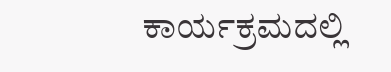ಕಾರ್ಯಕ್ರಮದಲ್ಲಿ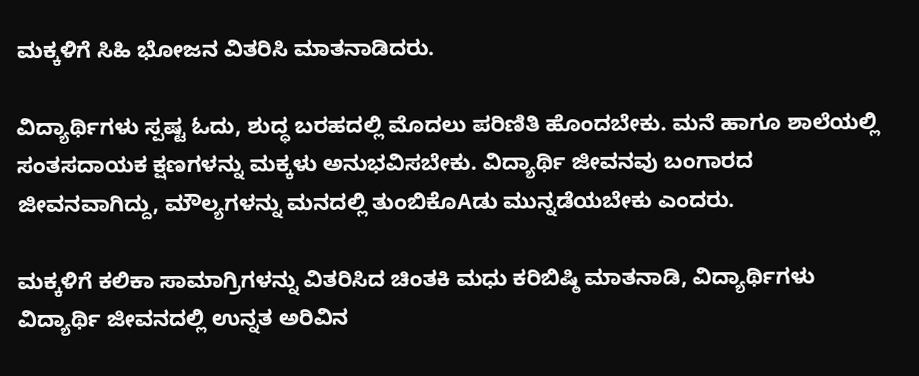ಮಕ್ಕಳಿಗೆ ಸಿಹಿ ಭೋಜನ ವಿತರಿಸಿ ಮಾತನಾಡಿದರು.

ವಿದ್ಯಾರ್ಥಿಗಳು ಸ್ಪಷ್ಟ ಓದು, ಶುದ್ಧ ಬರಹದಲ್ಲಿ ಮೊದಲು ಪರಿಣಿತಿ ಹೊಂದಬೇಕು. ಮನೆ ಹಾಗೂ ಶಾಲೆಯಲ್ಲಿ ಸಂತಸದಾಯಕ ಕ್ಷಣಗಳನ್ನು ಮಕ್ಕಳು ಅನುಭವಿಸಬೇಕು. ವಿದ್ಯಾರ್ಥಿ ಜೀವನವು ಬಂಗಾರದ ಜೀವನವಾಗಿದ್ದು, ಮೌಲ್ಯಗಳನ್ನು ಮನದಲ್ಲಿ ತುಂಬಿಕೊAಡು ಮುನ್ನಡೆಯಬೇಕು ಎಂದರು.

ಮಕ್ಕಳಿಗೆ ಕಲಿಕಾ ಸಾಮಾಗ್ರಿಗಳನ್ನು ವಿತರಿಸಿದ ಚಿಂತಕಿ ಮಧು ಕರಿಬಿಷ್ಠಿ ಮಾತನಾಡಿ, ವಿದ್ಯಾರ್ಥಿಗಳು ವಿದ್ಯಾರ್ಥಿ ಜೀವನದಲ್ಲಿ ಉನ್ನತ ಅರಿವಿನ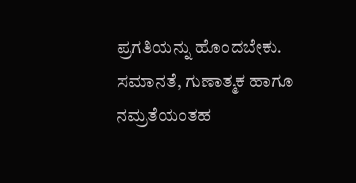ಪ್ರಗತಿಯನ್ನು ಹೊಂದಬೇಕು. ಸಮಾನತೆ, ಗುಣಾತ್ಮಕ ಹಾಗೂ ನಮ್ರತೆಯಂತಹ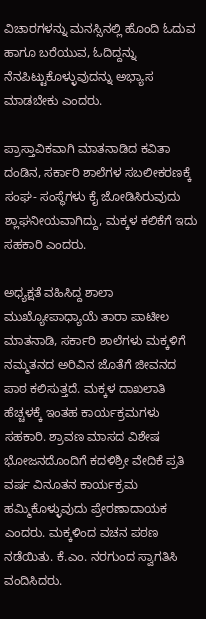ವಿಚಾರಗಳನ್ನು ಮನಸ್ಸಿನಲ್ಲಿ ಹೊಂದಿ ಓದುವ ಹಾಗೂ ಬರೆಯುವ, ಓದಿದ್ದನ್ನು ನೆನಪಿಟ್ಟುಕೊಳ್ಳುವುದನ್ನು ಅಭ್ಯಾಸ ಮಾಡಬೇಕು ಎಂದರು.

ಪ್ರಾಸ್ತಾವಿಕವಾಗಿ ಮಾತನಾಡಿದ ಕವಿತಾ ದಂಡಿನ, ಸರ್ಕಾರಿ ಶಾಲೆಗಳ ಸಬಲೀಕರಣಕ್ಕೆ ಸಂಘ- ಸಂಸ್ಥೆಗಳು ಕೈ ಜೋಡಿಸಿರುವುದು ಶ್ಲಾಘನೀಯವಾಗಿದ್ದು, ಮಕ್ಕಳ ಕಲಿಕೆಗೆ ಇದು ಸಹಕಾರಿ ಎಂದರು.

ಅಧ್ಯಕ್ಷತೆ ವಹಿಸಿದ್ದ ಶಾಲಾ ಮುಖ್ಯೋಪಾಧ್ಯಾಯೆ ತಾರಾ ಪಾಟೀಲ ಮಾತನಾಡಿ, ಸರ್ಕಾರಿ ಶಾಲೆಗಳು ಮಕ್ಕಳಿಗೆ ನಮ್ಮತನದ ಅರಿವಿನ ಜೊತೆಗೆ ಜೀವನದ ಪಾಠ ಕಲಿಸುತ್ತದೆ. ಮಕ್ಕಳ ದಾಖಲಾತಿ ಹೆಚ್ಚಳಕ್ಕೆ ಇಂತಹ ಕಾರ್ಯಕ್ರಮಗಳು ಸಹಕಾರಿ. ಶ್ರಾವಣ ಮಾಸದ ವಿಶೇಷ ಭೋಜನದೊಂದಿಗೆ ಕದಳಿಶ್ರೀ ವೇದಿಕೆ ಪ್ರತಿ ವರ್ಷ ವಿನೂತನ ಕಾರ್ಯಕ್ರಮ ಹಮ್ಮಿಕೊಳ್ಳುವುದು ಪ್ರೇರಣಾದಾಯಕ ಎಂದರು. ಮಕ್ಕಳಿಂದ ವಚನ ಪಠಣ ನಡೆಯಿತು. ಕೆ.ಎಂ. ನರಗುಂದ ಸ್ವಾಗತಿಸಿ ವಂದಿಸಿದರು.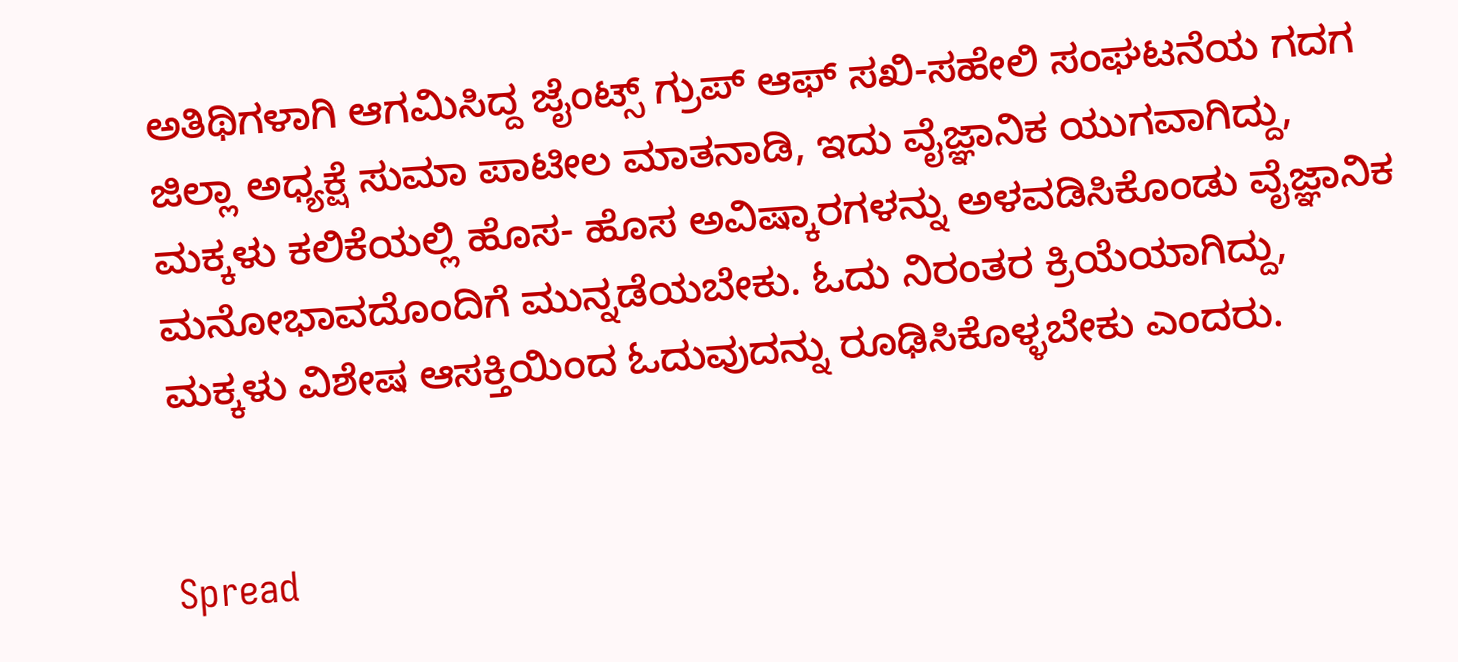ಅತಿಥಿಗಳಾಗಿ ಆಗಮಿಸಿದ್ದ ಜೈಂಟ್ಸ್ ಗ್ರುಪ್ ಆಫ್ ಸಖಿ-ಸಹೇಲಿ ಸಂಘಟನೆಯ ಗದಗ ಜಿಲ್ಲಾ ಅಧ್ಯಕ್ಷೆ ಸುಮಾ ಪಾಟೀಲ ಮಾತನಾಡಿ, ಇದು ವೈಜ್ಞಾನಿಕ ಯುಗವಾಗಿದ್ದು, ಮಕ್ಕಳು ಕಲಿಕೆಯಲ್ಲಿ ಹೊಸ- ಹೊಸ ಅವಿಷ್ಕಾರಗಳನ್ನು ಅಳವಡಿಸಿಕೊಂಡು ವೈಜ್ಞಾನಿಕ ಮನೋಭಾವದೊಂದಿಗೆ ಮುನ್ನಡೆಯಬೇಕು. ಓದು ನಿರಂತರ ಕ್ರಿಯೆಯಾಗಿದ್ದು, ಮಕ್ಕಳು ವಿಶೇಷ ಆಸಕ್ತಿಯಿಂದ ಓದುವುದನ್ನು ರೂಢಿಸಿಕೊಳ್ಳಬೇಕು ಎಂದರು.


Spread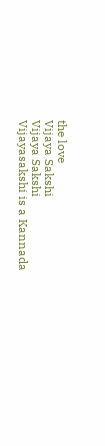the love
Vijaya Sakshi
Vijaya Sakshi
Vijayasakshi is a Kannada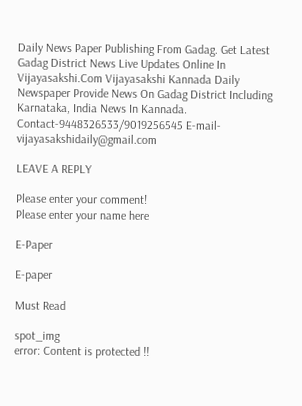Daily News Paper Publishing From Gadag. Get Latest Gadag District News Live Updates Online In Vijayasakshi.Com Vijayasakshi Kannada Daily Newspaper Provide News On Gadag District Including Karnataka, India News In Kannada. Contact-9448326533/9019256545 E-mail-vijayasakshidaily@gmail.com

LEAVE A REPLY

Please enter your comment!
Please enter your name here

E-Paper

E-paper

Must Read

spot_img
error: Content is protected !!